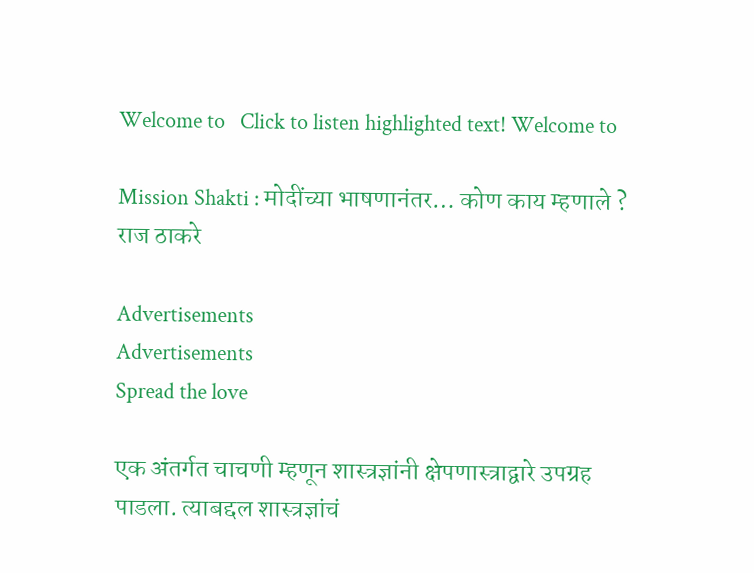Welcome to   Click to listen highlighted text! Welcome to

Mission Shakti : मोदींच्या भाषणानंतर… कोण काय म्हणाले ? राज ठाकरे

Advertisements
Advertisements
Spread the love

एक अंतर्गत चाचणी म्हणून शास्त्रज्ञांनी क्षेपणास्त्राद्वारे उपग्रह पाडला. त्याबद्दल शास्त्रज्ञांचं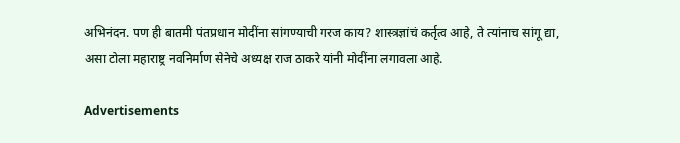अभिनंदन. पण ही बातमी पंतप्रधान मोदींना सांगण्याची गरज काय? शास्त्रज्ञांचं कर्तृत्व आहे, ते त्यांनाच सांगू द्या, असा टोला महाराष्ट्र नवनिर्माण सेनेचे अध्यक्ष राज ठाकरे यांनी मोदींना लगावला आहे.

Advertisements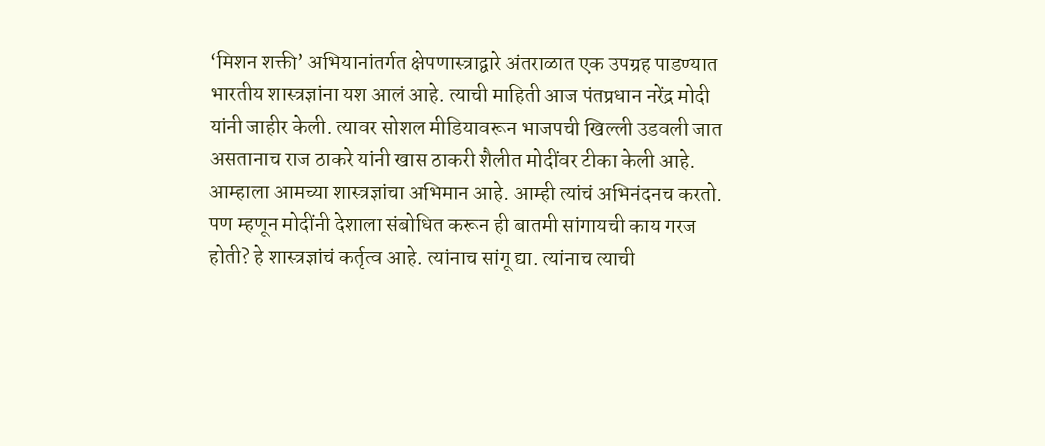‘मिशन शक्ती’ अभियानांतर्गत क्षेपणास्त्राद्वारे अंतराळात एक उपग्रह पाडण्यात भारतीय शास्त्रज्ञांना यश आलं आहे. त्याची माहिती आज पंतप्रधान नरेंद्र मोदी यांनी जाहीर केली. त्यावर सोशल मीडियावरून भाजपची खिल्ली उडवली जात असतानाच राज ठाकरे यांनी खास ठाकरी शैलीत मोदींवर टीका केली आहे. आम्हाला आमच्या शास्त्रज्ञांचा अभिमान आहे. आम्ही त्यांचं अभिनंदनच करतो. पण म्हणून मोदींनी देशाला संबोधित करून ही बातमी सांगायची काय गरज होती? हे शास्त्रज्ञांचं कर्तृत्व आहे. त्यांनाच सांगू द्या. त्यांनाच त्याची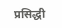प्रसिद्धी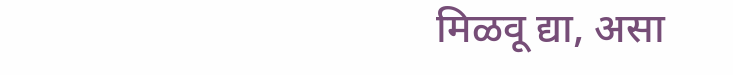मिळवू द्या, असा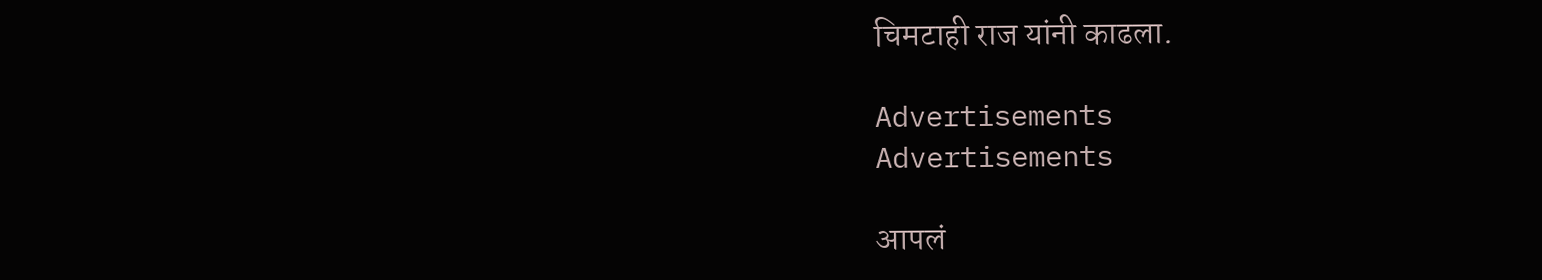चिमटाही राज यांनी काढला.

Advertisements
Advertisements

आपलं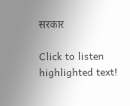सरकार

Click to listen highlighted text!